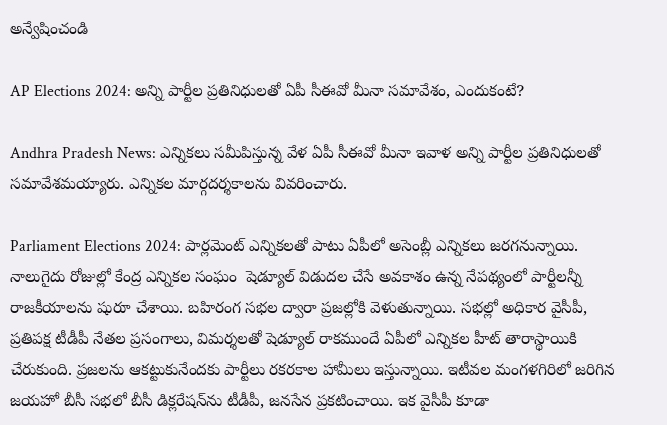అన్వేషించండి

AP Elections 2024: అన్ని పార్టీల ప్రతినిధులతో ఏపీ సీఈవో మీనా సమావేశం, ఎందుకంటే?

Andhra Pradesh News: ఎన్నికలు సమీపిస్తున్న వేళ ఏపీ సీఈవో మీనా ఇవాళ అన్ని పార్టీల ప్రతినిధులతో సమావేశమయ్యారు. ఎన్నికల మార్గదర్శకాలను వివరించారు.

Parliament Elections 2024: పార్లమెంట్ ఎన్నికలతో పాటు ఏపీలో అసెంబ్లీ ఎన్నికలు జరగనున్నాయి. నాలుగైదు రోజుల్లో కేంద్ర ఎన్నికల సంఘం  షెడ్యూల్ విడుదల చేసే అవకాశం ఉన్న నేపథ్యంలో పార్టీలన్నీ రాజకీయాలను షురూ చేశాయి. బహిరంగ సభల ద్వారా ప్రజల్లోకి వెళుతున్నాయి. సభల్లో అధికార వైసీపీ, ప్రతిపక్ష టీడీపీ నేతల ప్రసంగాలు, విమర్శలతో షెడ్యూల్ రాకముందే ఏపీలో ఎన్నికల హీట్ తారాస్థాయికి చేరుకుంది. ప్రజలను ఆకట్టుకునేందకు పార్టీలు రకరకాల హామీలు ఇస్తున్నాయి. ఇటీవల మంగళగిరిలో జరిగిన జయహో బీసీ సభలో బీసీ డిక్లరేషన్‌ను టీడీపీ, జనసేన ప్రకటించాయి. ఇక వైసీపీ కూడా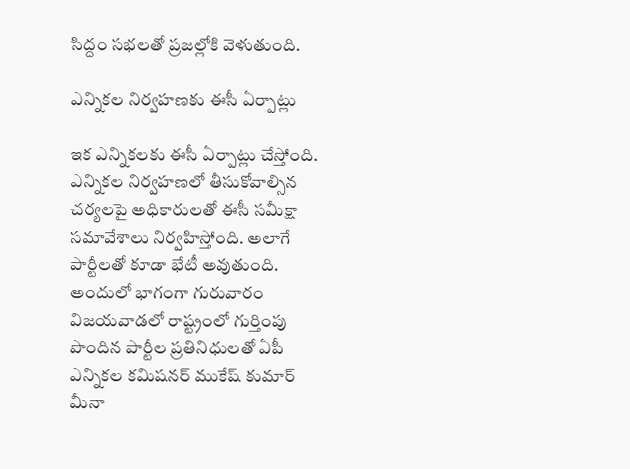సిద్దం సభలతో ప్రజల్లోకి వెళుతుంది.

ఎన్నికల నిర్వహణకు ఈసీ ఏర్పాట్లు

ఇక ఎన్నికలకు ఈసీ ఏర్పాట్లు చేస్తోంది. ఎన్నికల నిర్వహణలో తీసుకోవాల్సిన చర్యలపై అధికారులతో ఈసీ సమీక్షా సమావేశాలు నిర్వహిస్తోంది. అలాగే పార్టీలతో కూడా భేటీ అవుతుంది. అందులో భాగంగా గురువారం విజయవాడలో రాష్ట్రంలో గుర్తింపు పొందిన పార్టీల ప్రతినిధులతో ఏపీ ఎన్నికల కమిషనర్ ముకేష్ కుమార్ మీనా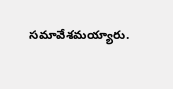సమావేశమయ్యారు.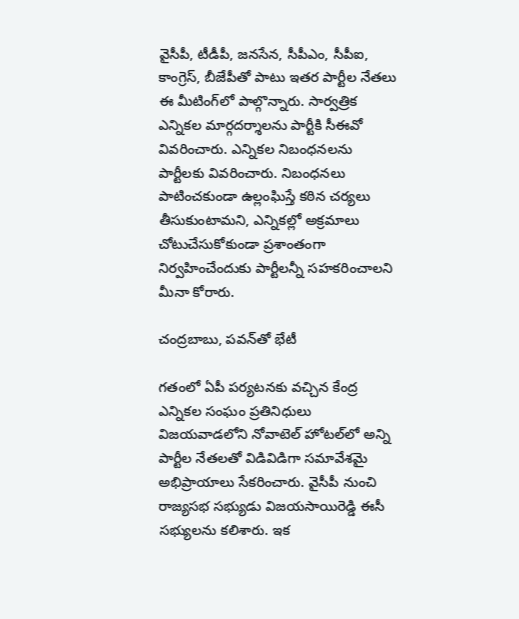వైసీపీ, టీడీపీ, జనసేన, సీపీఎం, సీపీఐ, కాంగ్రెస్, బీజేపీతో పాటు ఇతర పార్టీల నేతలు ఈ మీటింగ్‌లో పాల్గొన్నారు. సార్వత్రిక ఎన్నికల మార్గదర్శాలను పార్టీకి సీఈవో వివరించారు. ఎన్నికల నిబంధనలను పార్టీలకు వివరించారు. నిబంధనలు పాటించకుండా ఉల్లంఘిస్తే కఠిన చర్యలు తీసుకుంటామని, ఎన్నికల్లో అక్రమాలు చోటుచేసుకోకుండా ప్రశాంతంగా నిర్వహించేందుకు పార్టీలన్నీ సహకరించాలని మీనా కోరారు.

చంద్రబాబు, పవన్‌తో భేటీ

గతంలో ఏపీ పర్యటనకు వచ్చిన కేంద్ర ఎన్నికల సంఘం ప్రతినిధులు విజయవాడలోని నోవాటెల్ హోటల్‌లో అన్ని పార్టీల నేతలతో విడివిడిగా సమావేశమై అభిప్రాయాలు సేకరించారు. వైసీపీ నుంచి రాజ్యసభ సభ్యుడు విజయసాయిరెడ్డి ఈసీ సభ్యులను కలిశారు. ఇక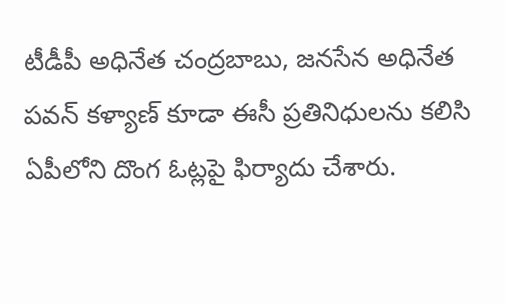టీడీపీ అధినేత చంద్రబాబు, జనసేన అధినేత పవన్ కళ్యాణ్ కూడా ఈసీ ప్రతినిధులను కలిసి ఏపీలోని దొంగ ఓట్లపై ఫిర్యాదు చేశారు.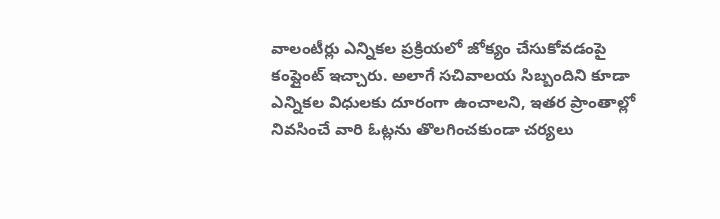వాలంటీర్లు ఎన్నికల ప్రక్రియలో జోక్యం చేసుకోవడంపై కంప్లైంట్ ఇచ్చారు. అలాగే సచివాలయ సిబ్బందిని కూడా ఎన్నికల విధులకు దూరంగా ఉంచాలని, ఇతర ప్రాంతాల్లో నివసించే వారి ఓట్లను తొలగించకుండా చర్యలు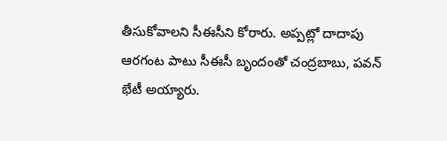తీసుకోవాలని సీఈసీని కోరారు. అప్పట్లో దాదాపు ఆరగంట పాటు సీఈసీ బృందంతో చంద్రబాబు, పవన్ భేటీ అయ్యారు.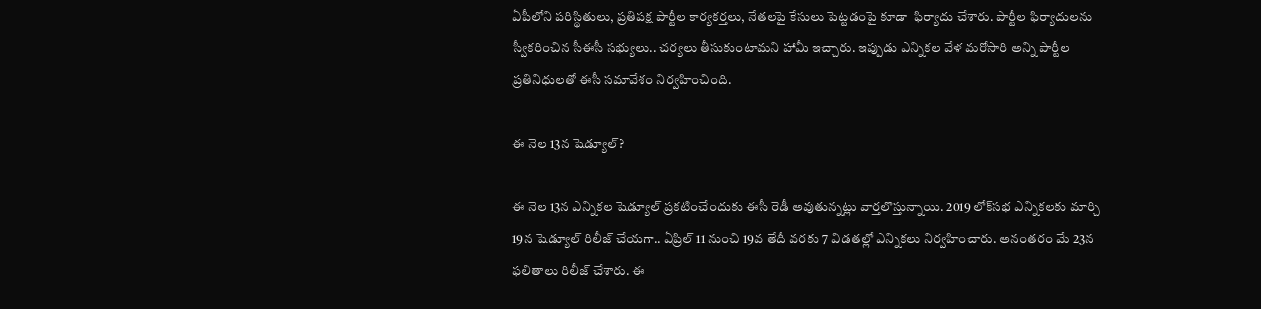ఏపీలోని పరిస్థితులు, ప్రతిపక్ష పార్టీల కార్యకర్తలు, నేతలపై కేసులు పెట్టడంపై కూడా  ఫిర్యాదు చేశారు. పార్టీల ఫిర్యాదులను స్వీకరించిన సీఈసీ సభ్యులు.. చర్యలు తీసుకుంటామని హామీ ఇచ్చారు. ఇప్పుడు ఎన్నికల వేళ మరోసారి అన్ని పార్టీల ప్రతినిధులతో ఈసీ సమావేశం నిర్వహించింది.

ఈ నెల 13న షెడ్యూల్?

ఈ నెల 13న ఎన్నికల షెడ్యూల్‌ ప్రకటించేందుకు ఈసీ రెడీ అవుతున్నట్లు వార్తలొస్తున్నాయి. 2019 లోక్‌సభ ఎన్నికలకు మార్చి 19న షెడ్యూల్ రిలీజ్ చేయగా.. ఏప్రిల్ 11 నుంచి 19వ తేదీ వరకు 7 విడతల్లో ఎన్నికలు నిర్వహించారు. అనంతరం మే 23న ఫలితాలు రిలీజ్ చేశారు. ఈ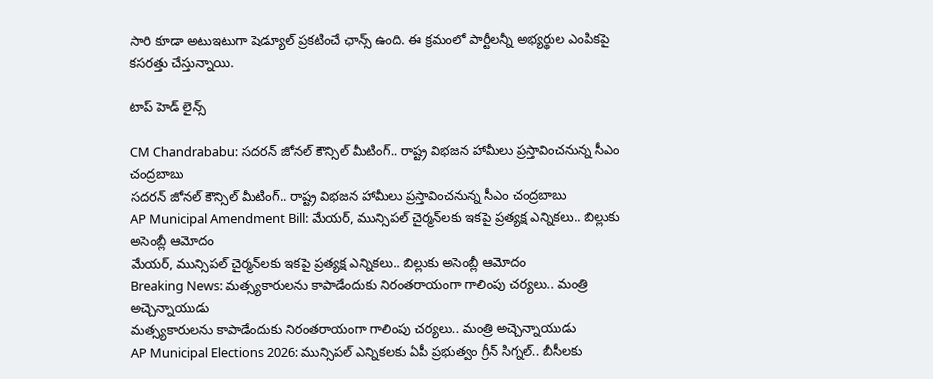సారి కూడా అటుఇటుగా షెడ్యూల్ ప్రకటించే ఛాన్స్ ఉంది. ఈ క్రమంలో పార్టీలన్నీ అభ్యర్థుల ఎంపికపై కసరత్తు చేస్తున్నాయి.

టాప్ హెడ్ లైన్స్

CM Chandrababu: సదరన్ జోనల్ కౌన్సిల్ మీటింగ్.. రాష్ట్ర విభజన హామీలు ప్రస్తావించనున్న సీఎం చంద్రబాబు
సదరన్ జోనల్ కౌన్సిల్ మీటింగ్.. రాష్ట్ర విభజన హామీలు ప్రస్తావించనున్న సీఎం చంద్రబాబు
AP Municipal Amendment Bill: మేయర్, మున్సిపల్ చైర్మన్‌లకు ఇకపై ప్రత్యక్ష ఎన్నికలు.. బిల్లుకు అసెంబ్లీ ఆమోదం
మేయర్, మున్సిపల్ చైర్మన్‌లకు ఇకపై ప్రత్యక్ష ఎన్నికలు.. బిల్లుకు అసెంబ్లీ ఆమోదం
Breaking News: మ‌త్స్య‌కారుల‌ను కాపాడేందుకు నిరంతరాయంగా గాలింపు చ‌ర్య‌లు.. మంత్రి అచ్చెన్నాయుడు
మ‌త్స్య‌కారుల‌ను కాపాడేందుకు నిరంతరాయంగా గాలింపు చ‌ర్య‌లు.. మంత్రి అచ్చెన్నాయుడు
AP Municipal Elections 2026: మున్సిపల్ ఎన్నికలకు ఏపీ ప్రభుత్వం గ్రీన్ సిగ్నల్.. బీసీలకు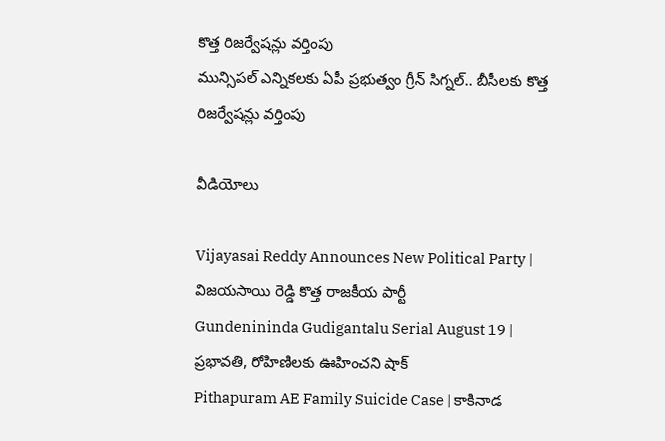కొత్త రిజర్వేషన్లు వర్తింపు
మున్సిపల్ ఎన్నికలకు ఏపీ ప్రభుత్వం గ్రీన్ సిగ్నల్.. బీసీలకు కొత్త రిజర్వేషన్లు వర్తింపు

వీడియోలు

Vijayasai Reddy Announces New Political Party | విజయసాయి రెడ్డి కొత్త రాజకీయ పార్టీ
Gundenininda Gudigantalu Serial August 19 | ప్రభావతి, రోహిణిలకు ఊహించని షాక్
Pithapuram AE Family Suicide Case | కాకినాడ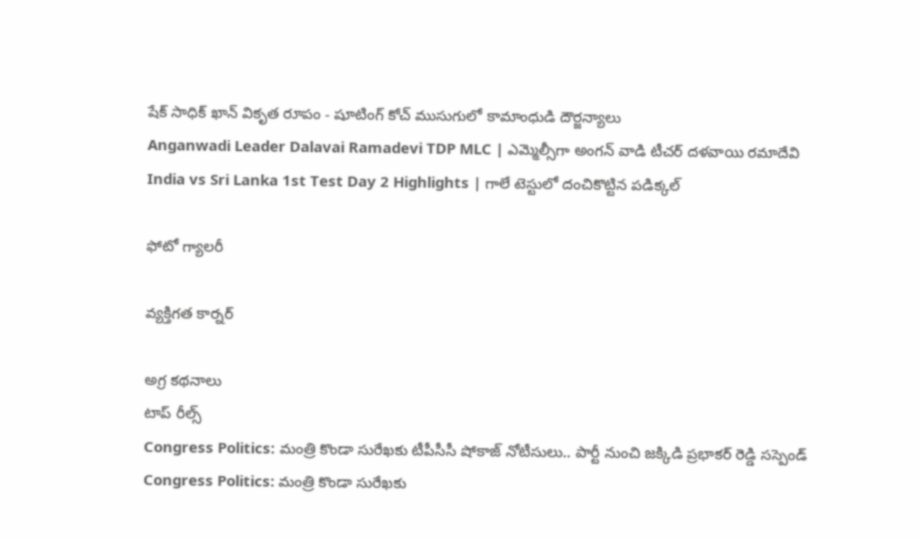షేక్ సాధిక్ ఖాన్ వికృత రూపం - షూటింగ్ కోచ్ ముసుగులో కామాంధుడి దౌర్జన్యాలు
Anganwadi Leader Dalavai Ramadevi TDP MLC | ఎమ్మెల్సీగా అంగన్ వాడి టీచర్ దళవాయి రమాదేవి
India vs Sri Lanka 1st Test Day 2 Highlights | గాలే టెస్టులో దంచికొట్టిన పడిక్కల్

ఫోటో గ్యాలరీ

వ్యక్తిగత కార్నర్

అగ్ర కథనాలు
టాప్ రీల్స్
Congress Politics: మంత్రి కొండా సురేఖకు టీపీసీసీ షోకాజ్ నోటీసులు.. పార్టీ నుంచి జక్కిడి ప్రభాకర్ రెడ్డి సస్పెండ్
Congress Politics: మంత్రి కొండా సురేఖకు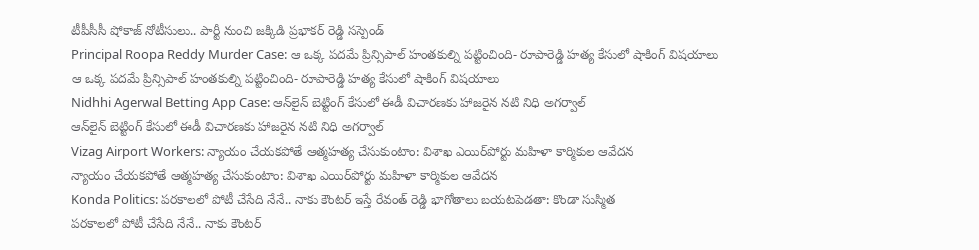టీపీసీసీ షోకాజ్ నోటీసులు.. పార్టీ నుంచి జక్కిడి ప్రభాకర్ రెడ్డి సస్పెండ్
Principal Roopa Reddy Murder Case: ఆ ఒక్క పదమే ప్రిన్సిపాల్ హంతకుల్ని పట్టించింది- రూపారెడ్డి హత్య కేసులో షాకింగ్ విషయాలు
ఆ ఒక్క పదమే ప్రిన్సిపాల్ హంతకుల్ని పట్టించింది- రూపారెడ్డి హత్య కేసులో షాకింగ్ విషయాలు
Nidhhi Agerwal Betting App Case: ఆన్‌లైన్ బెట్టింగ్ కేసులో ఈడీ విచారణకు హాజరైన నటి నిధి అగర్వాల్
ఆన్‌లైన్ బెట్టింగ్ కేసులో ఈడీ విచారణకు హాజరైన నటి నిధి అగర్వాల్
Vizag Airport Workers: న్యాయం చేయకపోతే ఆత్మహత్య చేసుకుంటాం: విశాఖ ఎయిర్‌పోర్టు మహిళా కార్మికుల ఆవేదన
న్యాయం చేయకపోతే ఆత్మహత్య చేసుకుంటాం: విశాఖ ఎయిర్‌పోర్టు మహిళా కార్మికుల ఆవేదన
Konda Politics: పరకాలలో పోటీ చేసేది నేనే.. నాకు కౌంటర్ ఇస్తే రేవంత్ రెడ్డి భాగోతాలు బయటపెడతా: కొండా సుస్మిత
పరకాలలో పోటీ చేసేది నేనే.. నాకు కౌంటర్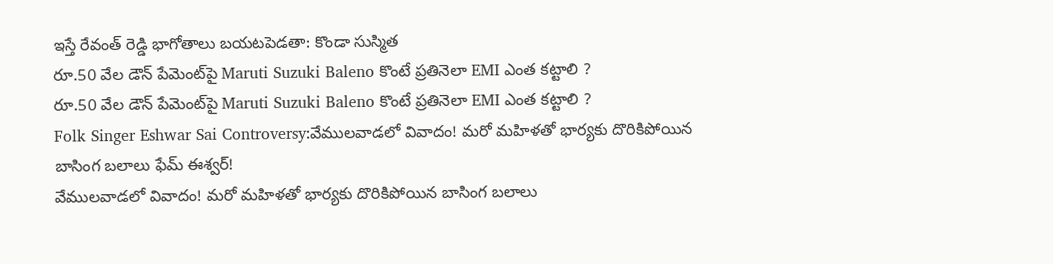ఇస్తే రేవంత్ రెడ్డి భాగోతాలు బయటపెడతా: కొండా సుస్మిత
రూ.50 వేల డౌన్ పేమెంట్‌పై Maruti Suzuki Baleno కొంటే ప్రతినెలా EMI ఎంత కట్టాలి ?
రూ.50 వేల డౌన్ పేమెంట్‌పై Maruti Suzuki Baleno కొంటే ప్రతినెలా EMI ఎంత కట్టాలి ?
Folk Singer Eshwar Sai Controversy:వేములవాడలో వివాదం! మరో మహిళతో భార్యకు దొరికిపోయిన బాసింగ బలాలు ఫేమ్‌ ఈశ్వర్‌!
వేములవాడలో వివాదం! మరో మహిళతో భార్యకు దొరికిపోయిన బాసింగ బలాలు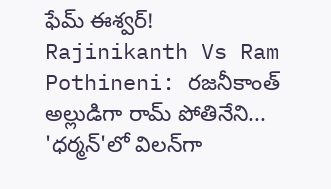ఫేమ్‌ ఈశ్వర్‌!
Rajinikanth Vs Ram Pothineni: రజనీకాంత్ అల్లుడిగా రామ్ పోతినేని... 'ధర్మన్'లో విలన్‌గా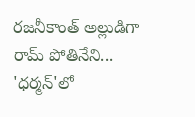రజనీకాంత్ అల్లుడిగా రామ్ పోతినేని... 'ధర్మన్'లో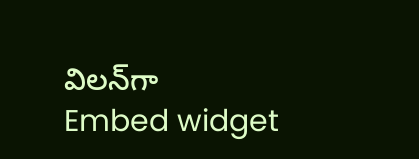విలన్‌గా
Embed widget